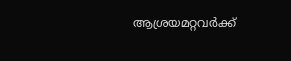ആശ്രയമറ്റവർക്ക്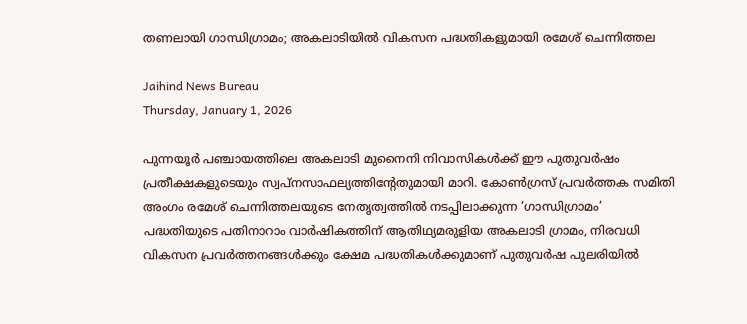തണലായി ഗാന്ധിഗ്രാമം; അകലാടിയിൽ വികസന പദ്ധതികളുമായി രമേശ് ചെന്നിത്തല

Jaihind News Bureau
Thursday, January 1, 2026

പുന്നയൂര്‍ പഞ്ചായത്തിലെ അകലാടി മുനൈനി നിവാസികള്‍ക്ക് ഈ പുതുവര്‍ഷം പ്രതീക്ഷകളുടെയും സ്വപ്നസാഫല്യത്തിന്റേതുമായി മാറി. കോണ്‍ഗ്രസ് പ്രവര്‍ത്തക സമിതി അംഗം രമേശ് ചെന്നിത്തലയുടെ നേതൃത്വത്തില്‍ നടപ്പിലാക്കുന്ന ‘ഗാന്ധിഗ്രാമം’ പദ്ധതിയുടെ പതിനാറാം വാര്‍ഷികത്തിന് ആതിഥ്യമരുളിയ അകലാടി ഗ്രാമം, നിരവധി വികസന പ്രവര്‍ത്തനങ്ങള്‍ക്കും ക്ഷേമ പദ്ധതികള്‍ക്കുമാണ് പുതുവര്‍ഷ പുലരിയില്‍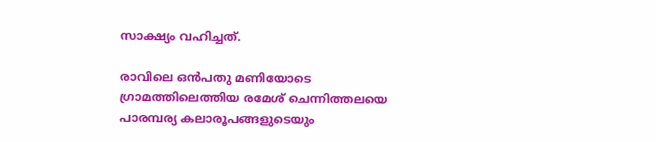സാക്ഷ്യം വഹിച്ചത്.

രാവിലെ ഒന്‍പതു മണിയോടെ ഗ്രാമത്തിലെത്തിയ രമേശ് ചെന്നിത്തലയെ പാരമ്പര്യ കലാരൂപങ്ങളുടെയും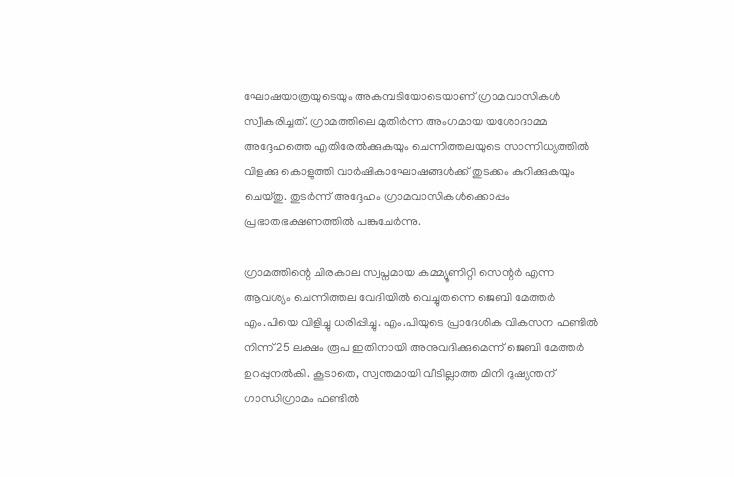ഘോഷയാത്രയുടെയും അകമ്പടിയോടെയാണ് ഗ്രാമവാസികള്‍ സ്വീകരിച്ചത്. ഗ്രാമത്തിലെ മുതിര്‍ന്ന അംഗമായ യശോദാമ്മ അദ്ദേഹത്തെ എതിരേല്‍ക്കുകയും ചെന്നിത്തലയുടെ സാന്നിധ്യത്തില്‍ വിളക്കു കൊളുത്തി വാര്‍ഷികാഘോഷങ്ങള്‍ക്ക് തുടക്കം കുറിക്കുകയും ചെയ്തു. തുടര്‍ന്ന് അദ്ദേഹം ഗ്രാമവാസികള്‍ക്കൊപ്പം പ്രഭാതഭക്ഷണത്തില്‍ പങ്കുചേര്‍ന്നു.

ഗ്രാമത്തിന്റെ ചിരകാല സ്വപ്നമായ കമ്മ്യൂണിറ്റി സെന്റര്‍ എന്ന ആവശ്യം ചെന്നിത്തല വേദിയില്‍ വെച്ചുതന്നെ ജെബി മേത്തര്‍ എം.പിയെ വിളിച്ചു ധരിപ്പിച്ചു. എം.പിയുടെ പ്രാദേശിക വികസന ഫണ്ടില്‍ നിന്ന് 25 ലക്ഷം രൂപ ഇതിനായി അനുവദിക്കുമെന്ന് ജെബി മേത്തര്‍ ഉറപ്പുനല്‍കി. കൂടാതെ, സ്വന്തമായി വീടില്ലാത്ത മിനി ദുഷ്യന്തന് ഗാന്ധിഗ്രാമം ഫണ്ടില്‍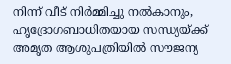നിന്ന് വീട് നിര്‍മ്മിച്ചു നല്‍കാനും, ഹൃദ്രോഗബാധിതയായ സന്ധ്യയ്ക്ക് അമൃത ആശുപത്രിയില്‍ സൗജന്യ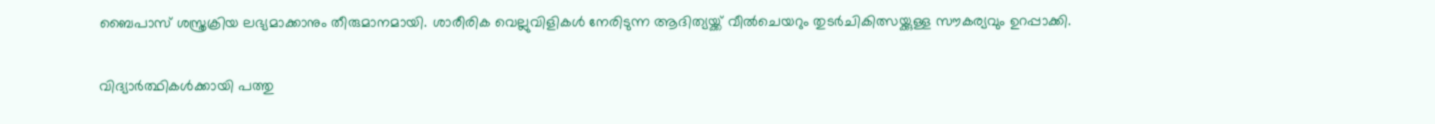ബൈപാസ് ശസ്ത്രക്രിയ ലഭ്യമാക്കാനും തീരുമാനമായി. ശാരീരിക വെല്ലുവിളികള്‍ നേരിടുന്ന ആദിത്യയ്ക്ക് വീല്‍ചെയറും തുടര്‍ചികിത്സയ്ക്കുള്ള സൗകര്യവും ഉറപ്പാക്കി.

വിദ്യാര്‍ത്ഥികള്‍ക്കായി പത്തു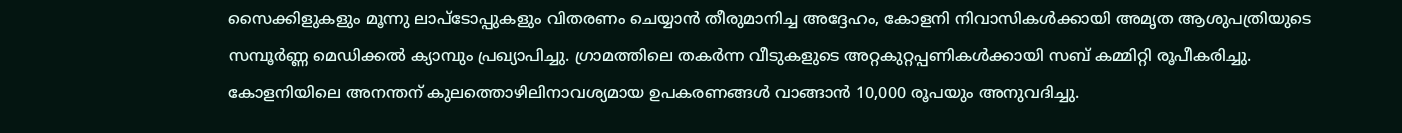സൈക്കിളുകളും മൂന്നു ലാപ്‌ടോപ്പുകളും വിതരണം ചെയ്യാന്‍ തീരുമാനിച്ച അദ്ദേഹം, കോളനി നിവാസികള്‍ക്കായി അമൃത ആശുപത്രിയുടെ സമ്പൂര്‍ണ്ണ മെഡിക്കല്‍ ക്യാമ്പും പ്രഖ്യാപിച്ചു. ഗ്രാമത്തിലെ തകര്‍ന്ന വീടുകളുടെ അറ്റകുറ്റപ്പണികള്‍ക്കായി സബ് കമ്മിറ്റി രൂപീകരിച്ചു. കോളനിയിലെ അനന്തന് കുലത്തൊഴിലിനാവശ്യമായ ഉപകരണങ്ങള്‍ വാങ്ങാന്‍ 10,000 രൂപയും അനുവദിച്ചു.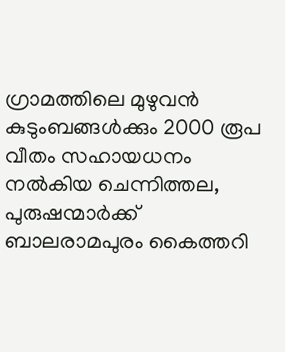ഗ്രാമത്തിലെ മുഴുവന്‍ കുടുംബങ്ങള്‍ക്കും 2000 രൂപ വീതം സഹായധനം നല്‍കിയ ചെന്നിത്തല, പുരുഷന്മാര്‍ക്ക് ബാലരാമപുരം കൈത്തറി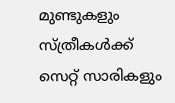മുണ്ടുകളും സ്ത്രീകള്‍ക്ക് സെറ്റ് സാരികളും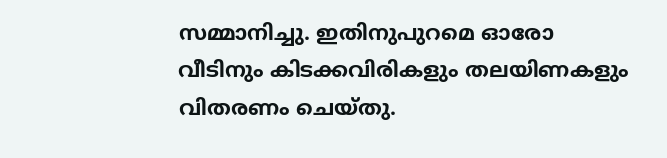സമ്മാനിച്ചു. ഇതിനുപുറമെ ഓരോ വീടിനും കിടക്കവിരികളും തലയിണകളും വിതരണം ചെയ്തു.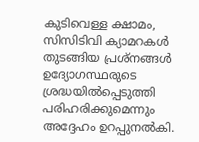കുടിവെള്ള ക്ഷാമം, സിസിടിവി ക്യാമറകള്‍ തുടങ്ങിയ പ്രശ്‌നങ്ങള്‍ ഉദ്യോഗസ്ഥരുടെ ശ്രദ്ധയില്‍പ്പെടുത്തി പരിഹരിക്കുമെന്നും അദ്ദേഹം ഉറപ്പുനല്‍കി.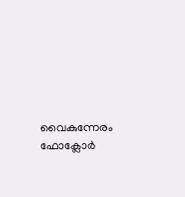വൈകുന്നേരം ഫോക്ലോര്‍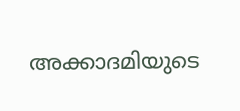അക്കാദമിയുടെ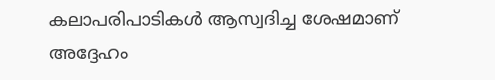കലാപരിപാടികള്‍ ആസ്വദിച്ച ശേഷമാണ് അദ്ദേഹം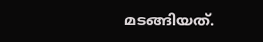മടങ്ങിയത്.